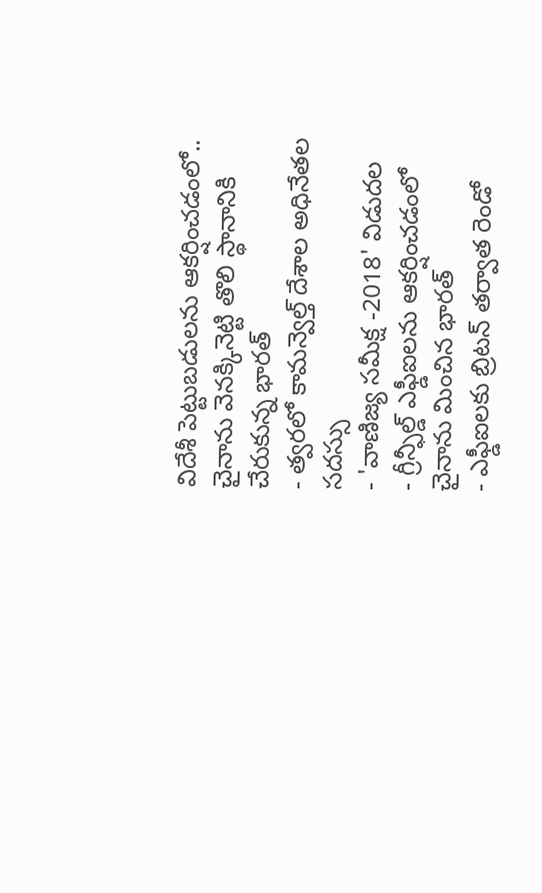విదేశీ పెట్టుబడులను ఆకర్షించడంలో.. చైనాను వెనక్కినెట్టి తొలి స్థానానికి చేరుకున్న భారత్
- త్వరలో కామన్వెల్త్ దేశాల అధినేతల సదస్సు
- 'వాణిజ్య సమీక్ష -2018' విడుదల
- గ్రీన్ఫీల్డ్ ఎఫ్డీఐలను ఆకర్షించడంలో చైనాను మించిన భారత్
- ఎఫ్డీఐలకు బ్రిటన్ తర్వాత రెండో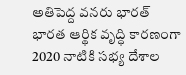అతిపెద్ద వనరు భారత్
భారత ఆర్థిక వృద్ధి కారణంగా 2020 నాటికి సభ్య దేశాల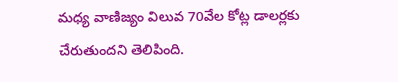మధ్య వాణిజ్యం విలువ 70వేల కోట్ల డాలర్లకు చేరుతుందని తెలిపింది.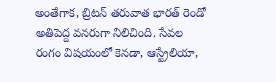అంతేగాక, బ్రిటన్ తరువాత భారత్ రెండో అతిపెద్ద వనరుగా నిలిచింది. సేవల రంగం విషయంలో కెనడా, ఆస్ట్రేలియా,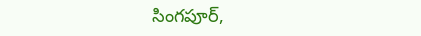సింగపూర్,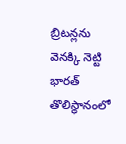బ్రిటన్లను వెనక్కి నెట్టి భారత్ తొలిస్థానంలో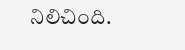నిలిచింది.